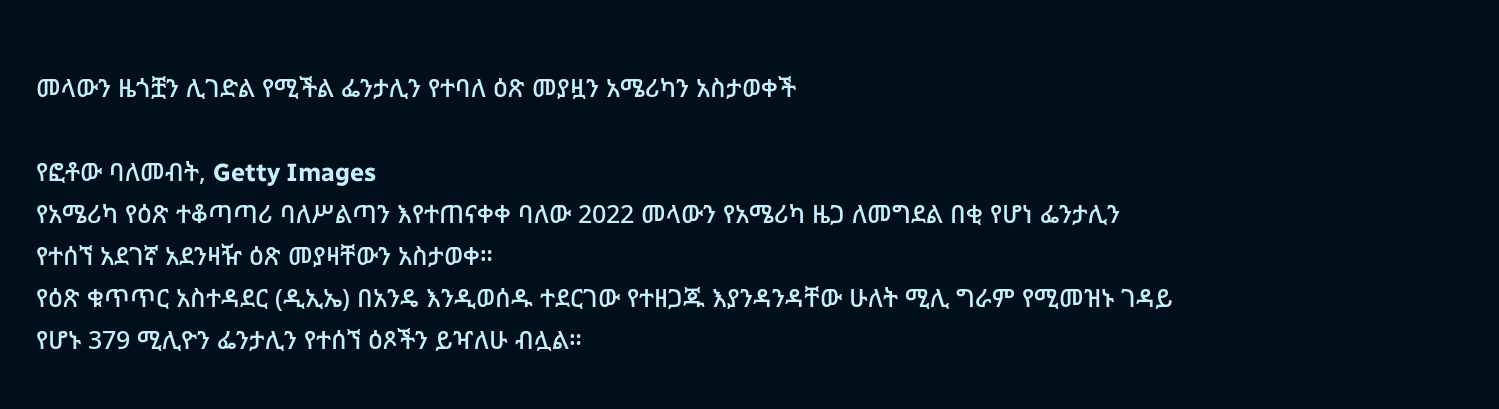መላውን ዜጎቿን ሊገድል የሚችል ፌንታሊን የተባለ ዕጽ መያዟን አሜሪካን አስታወቀች

የፎቶው ባለመብት, Getty Images
የአሜሪካ የዕጽ ተቆጣጣሪ ባለሥልጣን እየተጠናቀቀ ባለው 2022 መላውን የአሜሪካ ዜጋ ለመግደል በቂ የሆነ ፌንታሊን የተሰኘ አደገኛ አደንዛዥ ዕጽ መያዛቸውን አስታወቀ።
የዕጽ ቁጥጥር አስተዳደር (ዲኢኤ) በአንዴ እንዲወሰዱ ተደርገው የተዘጋጁ እያንዳንዳቸው ሁለት ሚሊ ግራም የሚመዝኑ ገዳይ የሆኑ 379 ሚሊዮን ፌንታሊን የተሰኘ ዕጾችን ይዣለሁ ብሏል።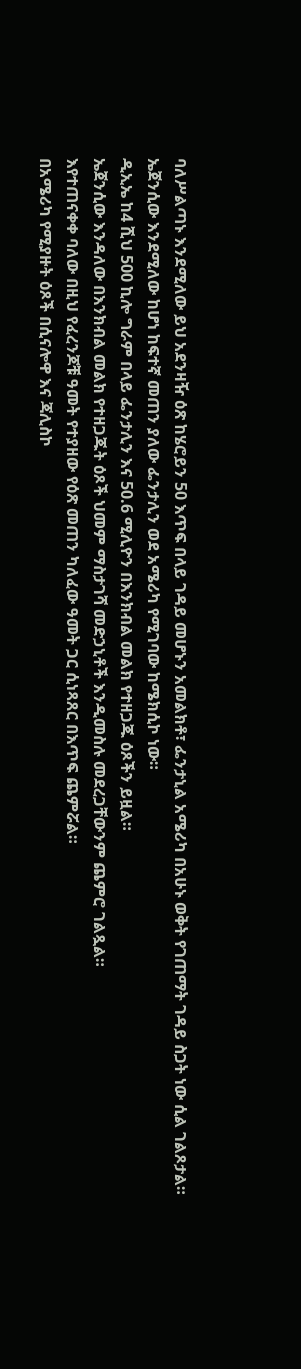ባለሥልጣኑ እንደሚለው ይህ አደንዛዥ ዕጽ ከሄሮይን 50 እጥፍ በላይ ገዳይ መሆኑን አመልክቶ፣ ፌንታኒል አሜሪካ በአሁኑ ወቅት የገጠማት ገዳይ ስጋት ነው ሲል ገልጾታል።
ኤጀንሲው እንደሚለው ከሆነ ከፍተኛ መጠን ያለው ፌንታሊን ወደ አሜሪካ የሚገባው ከሜክሲኮ ነው።
ዲኢኤ ከ4 ሺህ 500 ኪሎ ግራም በላይ ፌንታሊን እና 50.6 ሚሊዮን በእንክብል መልክ የተዘጋጁ ዕጾችን ይዟል።
ኤጀንሲው እንዳለው በእንክብል መልክ የተዘጋጁት ዕጾች ህመም ማስታገሻ መድኃኒቶች እንዲመስሉ መደረጋቸውንም ጨምሮ ገልጿል።
እየተጠናቀቀ ባለው በዚህ የፈረንጆቹ ዓመት የተያዘው የዕጽ መጠን ካለፈው ዓመት ጋር ሲነጻጸር በእጥፍ ጨምሯል።
በአሜሪካ የሚያዙት ዕጾች በሲናሎዋ እና ጃሊስኮ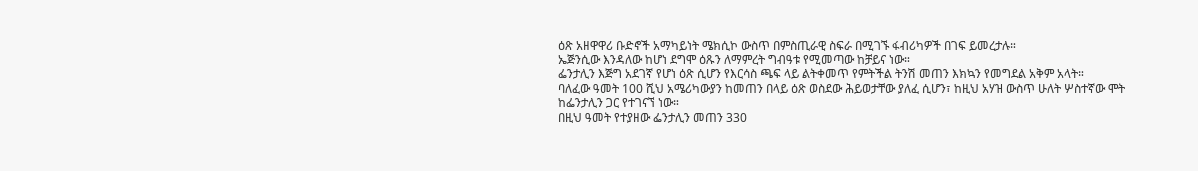ዕጽ አዘዋዋሪ ቡድኖች አማካይነት ሜክሲኮ ውስጥ በምስጢራዊ ስፍራ በሚገኙ ፋብሪካዎች በገፍ ይመረታሉ።
ኤጅንሲው እንዳለው ከሆነ ደግሞ ዕጹን ለማምረት ግብዓቱ የሚመጣው ከቻይና ነው።
ፌንታሊን እጅግ አደገኛ የሆነ ዕጽ ሲሆን የእርሳስ ጫፍ ላይ ልትቀመጥ የምትችል ትንሽ መጠን እክኳን የመግደል አቅም አላት።
ባለፈው ዓመት 100 ሺህ አሜሪካውያን ከመጠን በላይ ዕጽ ወስደው ሕይወታቸው ያለፈ ሲሆን፣ ከዚህ አሃዝ ውስጥ ሁለት ሦስተኛው ሞት ከፌንታሊን ጋር የተገናኘ ነው።
በዚህ ዓመት የተያዘው ፌንታሊን መጠን 330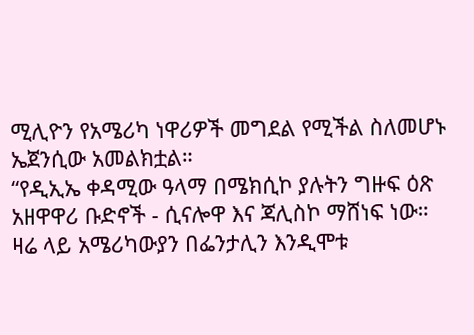ሚሊዮን የአሜሪካ ነዋሪዎች መግደል የሚችል ስለመሆኑ ኤጀንሲው አመልክቷል።
“የዲኢኤ ቀዳሚው ዓላማ በሜክሲኮ ያሉትን ግዙፍ ዕጽ አዘዋዋሪ ቡድኖች - ሲናሎዋ እና ጃሊስኮ ማሸነፍ ነው። ዛሬ ላይ አሜሪካውያን በፌንታሊን እንዲሞቱ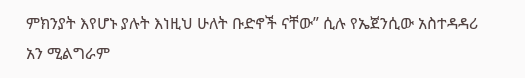ምክንያት እየሆኑ ያሉት እነዚህ ሁለት ቡድኖች ናቸው” ሲሉ የኤጀንሲው አስተዳዳሪ አን ሚልግራም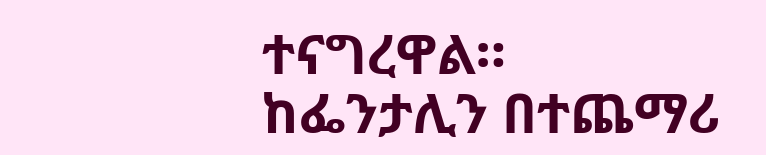ተናግረዋል።
ከፌንታሊን በተጨማሪ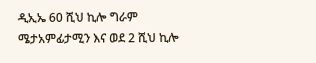ዲኢኤ 60 ሺህ ኪሎ ግራም ሜታአምፊታሚን እና ወደ 2 ሺህ ኪሎ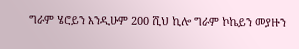ግራም ሄሮይን እንዲሁም 200 ሺህ ኪሎ ግራም ኮኬይን መያዙን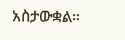አስታውቋል።